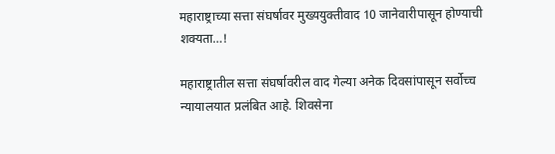महाराष्ट्राच्या सत्ता संघर्षावर मुख्ययुक्तीवाद 10 जानेवारीपासून होण्याची शक्यता…!

महाराष्ट्रातील सत्ता संघर्षावरील वाद गेल्या अनेक दिवसांपासून सर्वोच्च न्यायालयात प्रलंबित आहे. शिवसेना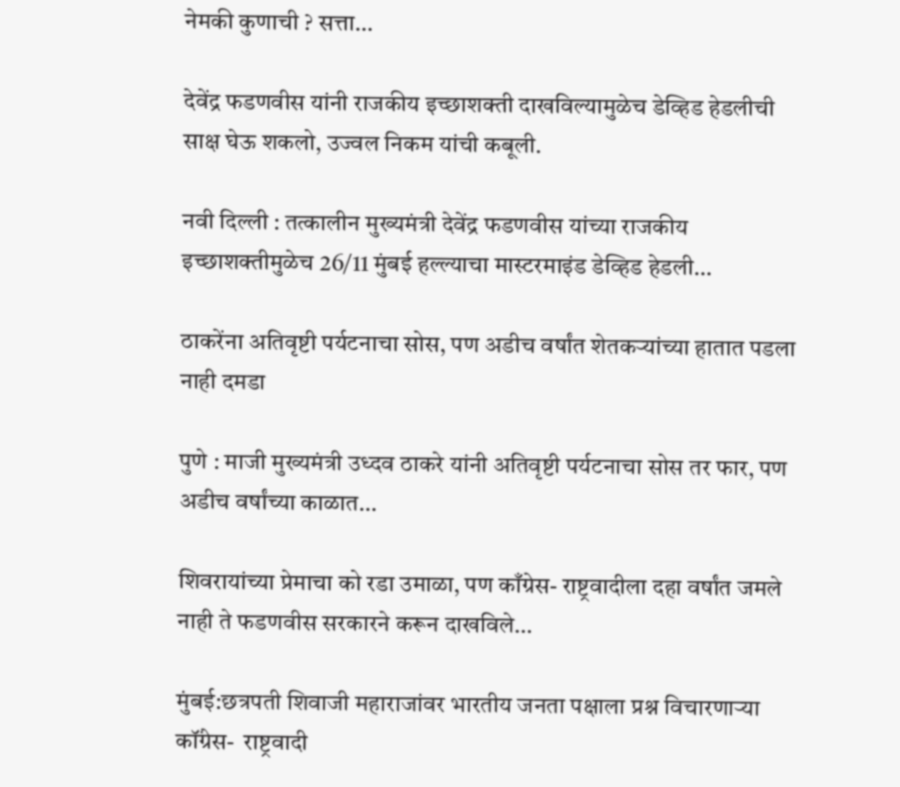नेमकी कुणाची ? सत्ता…

देवेंद्र फडणवीस यांनी राजकीय इच्छाशक्ती दाखविल्यामुळेच डेव्हिड हेडलीची साक्ष घेऊ शकलो, उज्वल निकम यांची कबूली.

नवी दिल्ली : तत्कालीन मुख्यमंत्री देवेंद्र फडणवीस यांच्या राजकीय इच्छाशक्तीमुळेच 26/11 मुंबई हल्ल्याचा मास्टरमाइंड डेव्हिड हेडली…

ठाकरेंना अतिवृष्टी पर्यटनाचा सोस, पण अडीच वर्षांत शेतकऱ्यांच्या हातात पडला नाही दमडा

पुणे : माजी मुख्यमंत्री उध्दव ठाकरे यांनी अतिवृष्टी पर्यटनाचा सोस तर फार, पण अडीच वर्षांच्या काळात…

शिवरायांच्या प्रेमाचा को रडा उमाळा, पण काँग्रेस- राष्ट्रवादीला दहा वर्षांत जमले नाही ते फडणवीस सरकारने करून दाखविले…

मुंबई:छत्रपती शिवाजी महाराजांवर भारतीय जनता पक्षाला प्रश्न विचारणाऱ्या कॉंग्रेस-  राष्ट्रवादी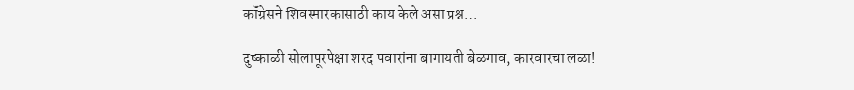कॉंग्रेसने शिवस्मारकासाठी काय केले असा प्रश्न…

दुष्काळी सोलापूरपेक्षा शरद पवारांना बागायती बेळगाव, कारवारचा लळा!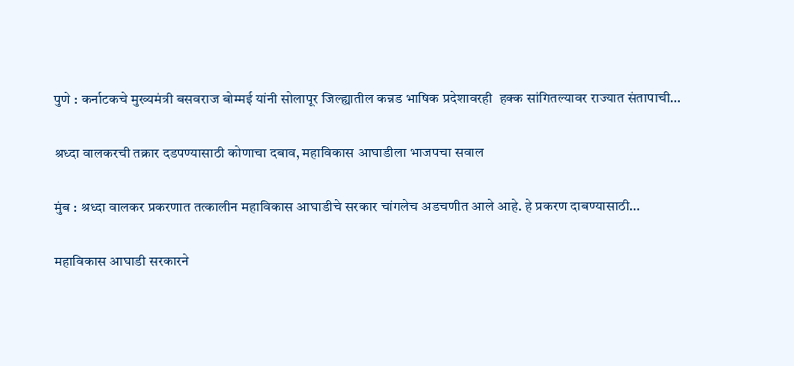पुणे : कर्नाटकचे मुख्यमंत्री बसवराज बोम्मई यांनी सोलापूर जिल्ह्यातील कन्नड भाषिक प्रदेशावरही  हक्क सांगितल्यावर राज्यात संतापाची…

श्रध्दा वालकरची तक्रार दडपण्यासाठी कोणाचा दबाव, महाविकास आघाडीला भाजपचा सवाल

मुंब : श्रध्दा वालकर प्रकरणात तत्कालीन महाविकास आघाडीचे सरकार चांगलेच अडचणीत आले आहे. हे प्रकरण दाबण्यासाठी…

महाविकास आघाडी सरकारने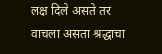लक्ष दिले असते तर वाचला असता श्रद्धाचा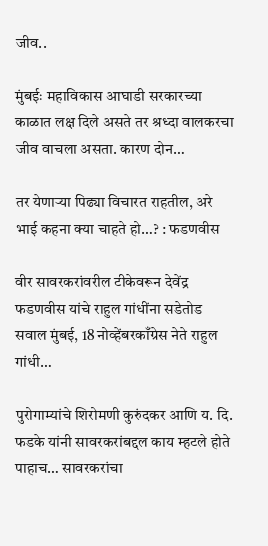जीव..

मुंबईः महाविकास आघाडी सरकारच्या काळात लक्ष दिले असते तर श्रध्दा वालकरचा जीव वाचला असता. कारण दोन…

तर येणार्‍या पिढ्या विचारत राहतील, अरे भाई कहना क्या चाहते हो…? : फडणवीस

वीर सावरकरांवरील टीकेवरून देवेंद्र फडणवीस यांचे राहुल गांधींना सडेतोड सवाल मुंबई, 18 नोव्हेंबरकाँग्रेस नेते राहुल गांधी…

पुरोगाम्यांचे शिरोमणी कुरुंदकर आणि य. दि. फडके यांनी सावरकरांबद्दल काय म्हटले होते पाहाच… सावरकरांचा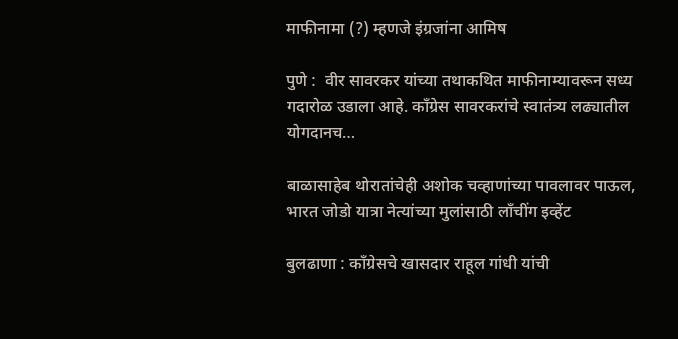माफीनामा (?) म्हणजे इंग्रजांना आमिष

पुणे :  वीर सावरकर यांच्या तथाकथित माफीनाम्यावरून सध्य गदारोळ उडाला आहे. कॉंग्रेस सावरकरांचे स्वातंत्र्य लढ्यातील योगदानच…

बाळासाहेब थोरातांचेही अशोक चव्हाणांच्या पावलावर पाऊल, भारत जोडो यात्रा नेत्यांच्या मुलांसाठी लॉंचींग इव्हेंट

बुलढाणा : कॉंग्रेसचे खासदार राहूल गांधी यांची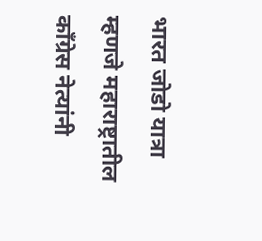भारत जोडो यात्रा म्हणजे महाराष्ट्रातील कॉंग्रेस नेत्यांनी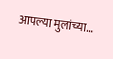आपल्या मुलांच्या…